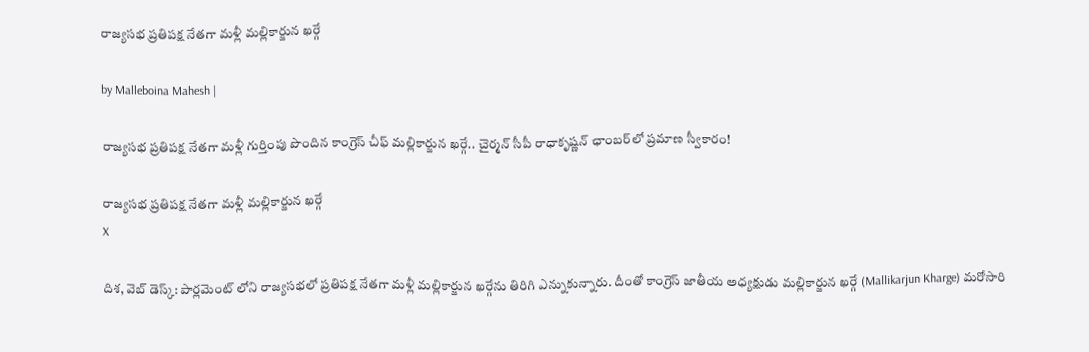రాజ్యసభ ప్రతిపక్ష నేతగా మళ్లీ మల్లికార్జున ఖర్గే

by Malleboina Mahesh |

రాజ్యసభ ప్రతిపక్ష నేతగా మళ్లీ గుర్తింపు పొందిన కాంగ్రెస్ చీఫ్ మల్లికార్జున ఖర్గే.. చైర్మన్ సీపీ రాధాకృష్ణన్ ఛాంబర్‌లో ప్రమాణ స్వీకారం!

రాజ్యసభ ప్రతిపక్ష నేతగా మళ్లీ మల్లికార్జున ఖర్గే
X

దిశ, వెబ్ డెస్క్: పార్లమెంట్ లోని రాజ్యసభలో ప్రతిపక్ష నేతగా మళ్లీ మల్లికార్జున ఖర్గేను తిరిగి ఎన్నుకున్నారు. దీంతో కాంగ్రెస్ జాతీయ అధ్యక్షుడు మల్లికార్జున ఖర్గే (Mallikarjun Kharge) మరోసారి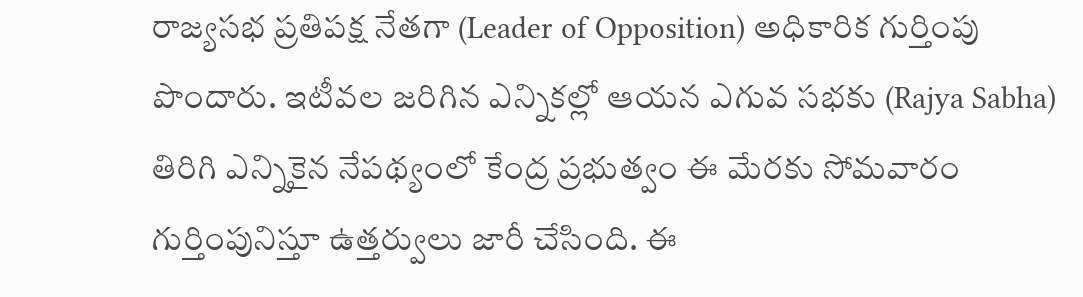రాజ్యసభ ప్రతిపక్ష నేతగా (Leader of Opposition) అధికారిక గుర్తింపు పొందారు. ఇటీవల జరిగిన ఎన్నికల్లో ఆయన ఎగువ సభకు (Rajya Sabha) తిరిగి ఎన్నికైన నేపథ్యంలో కేంద్ర ప్రభుత్వం ఈ మేరకు సోమవారం గుర్తింపునిస్తూ ఉత్తర్వులు జారీ చేసింది. ఈ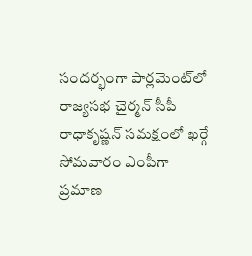సందర్భంగా పార్లమెంట్‌లో రాజ్యసభ చైర్మన్ సీపీ రాధాకృష్ణన్ సమక్షంలో ఖర్గే సోమవారం ఎంపీగా ప్రమాణ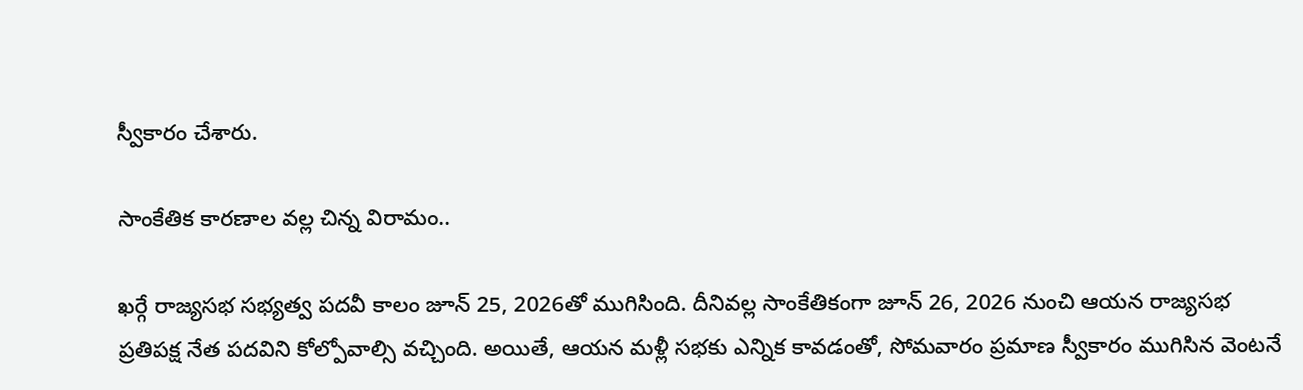స్వీకారం చేశారు.

సాంకేతిక కారణాల వల్ల చిన్న విరామం..

ఖర్గే రాజ్యసభ సభ్యత్వ పదవీ కాలం జూన్ 25, 2026తో ముగిసింది. దీనివల్ల సాంకేతికంగా జూన్ 26, 2026 నుంచి ఆయన రాజ్యసభ ప్రతిపక్ష నేత పదవిని కోల్పోవాల్సి వచ్చింది. అయితే, ఆయన మళ్లీ సభకు ఎన్నిక కావడంతో, సోమవారం ప్రమాణ స్వీకారం ముగిసిన వెంటనే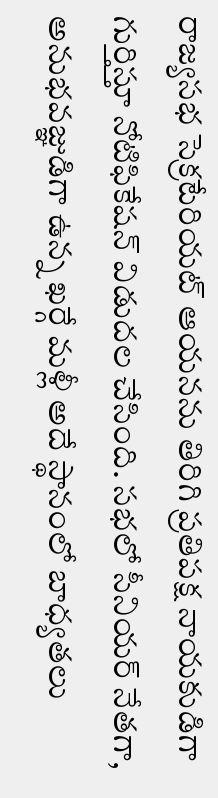రాజ్యసభ సెక్రటేరియట్ ఆయనను తిరిగి ప్రతిపక్ష నాయకుడిగా గుర్తిస్తూ నోటిఫికేషన్ విడుదల చేసింది. సభలో సీనియర్ నేతగా, అనుభవజ్ఞుడిగా ఉన్న ఖర్గే మళ్లీ అదే స్థానంలో బాధ్యతలు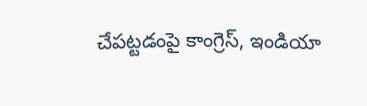చేపట్టడంపై కాంగ్రెస్, ఇండియా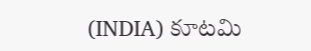(INDIA) కూటమి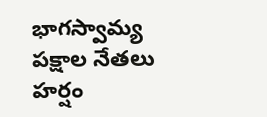భాగస్వామ్య పక్షాల నేతలు హర్షం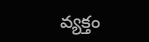వ్యక్తం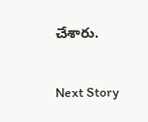చేశారు.

Next Story